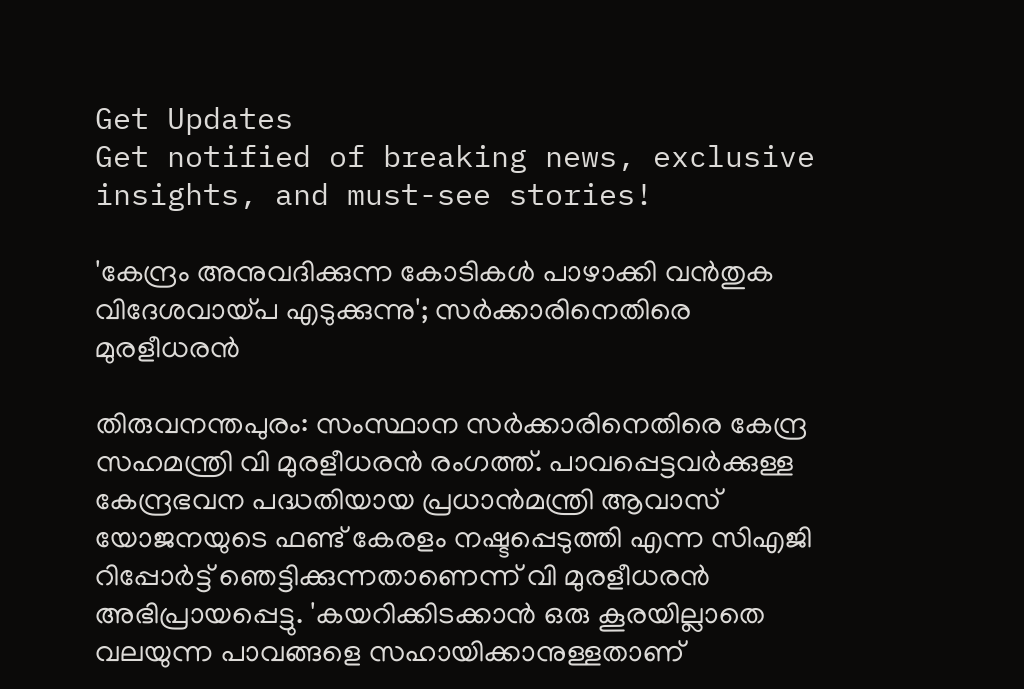Get Updates
Get notified of breaking news, exclusive insights, and must-see stories!

'കേന്ദ്രം അനുവദിക്കുന്ന കോടികള്‍ പാഴാക്കി വന്‍തുക വിദേശവായ്‌പ എടുക്കുന്നു'; സർക്കാരിനെതിരെ മുരളീധരൻ

തിരുവനന്തപുരം: സംസ്ഥാന സർക്കാരിനെതിരെ കേന്ദ്ര സഹമന്ത്രി വി മുരളീധരൻ രംഗത്ത്. പാവപ്പെട്ടവര്‍ക്കുള്ള കേന്ദ്രഭവന പദ്ധതിയായ പ്രധാന്‍മന്ത്രി ആവാസ് യോജനയുടെ ഫണ്ട് കേരളം നഷ്ടപ്പെടുത്തി എന്ന സിഎജി റിപ്പോര്‍ട്ട് ഞെട്ടിക്കുന്നതാണെന്ന് വി മുരളീധരൻ അഭിപ്രായപ്പെട്ടു. 'കയറിക്കിടക്കാന്‍ ഒരു കൂരയില്ലാതെ വലയുന്ന പാവങ്ങളെ സഹായിക്കാനുള്ളതാണ്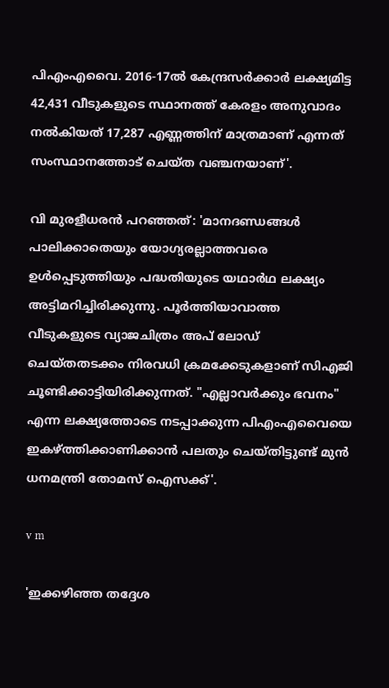പിഎംഎവൈ. 2016-17ൽ കേന്ദ്രസര്‍ക്കാര്‍ ലക്ഷ്യമിട്ട 42,431 വീടുകളുടെ സ്ഥാനത്ത് കേരളം അനുവാദം നല്‍കിയത് 17,287 എണ്ണത്തിന് മാത്രമാണ് എന്നത് സംസ്ഥാനത്തോട് ചെയ്ത വഞ്ചനയാണ്'.

വി മുരളീധരൻ പറഞ്ഞത്: 'മാനദണ്ഡങ്ങൾ പാലിക്കാതെയും യോഗ്യരല്ലാത്തവരെ ഉൾപ്പെടുത്തിയും പദ്ധതിയുടെ യഥാർഥ ലക്ഷ്യം അട്ടിമറിച്ചിരിക്കുന്നു. പൂർത്തിയാവാത്ത വീടുകളുടെ വ്യാജചിത്രം അപ് ലോഡ് ചെയ്തതടക്കം നിരവധി ക്രമക്കേടുകളാണ് സിഎജി ചൂണ്ടിക്കാട്ടിയിരിക്കുന്നത്. "എല്ലാവര്‍ക്കും ഭവനം" എന്ന ലക്ഷ്യത്തോടെ നടപ്പാക്കുന്ന പിഎംഎവൈയെ ഇകഴ്ത്തിക്കാണിക്കാന്‍ പലതും ചെയ്തിട്ടുണ്ട് മുന്‍ ധനമന്ത്രി തോമസ് ഐസക്ക്'.

v m

'ഇക്കഴിഞ്ഞ തദ്ദേശ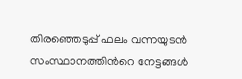തിരഞ്ഞെടുപ്പ് ഫലം വന്നയുടന്‍ സംസ്ഥാനത്തിന്‍റെ നേട്ടങ്ങള്‍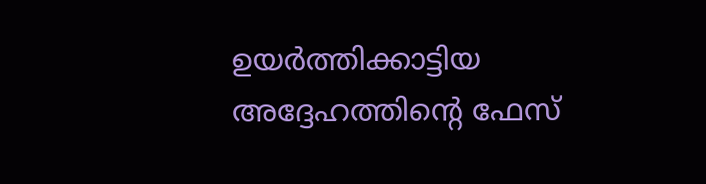ഉയര്‍ത്തിക്കാട്ടിയ അദ്ദേഹത്തിന്‍റെ ഫേസ്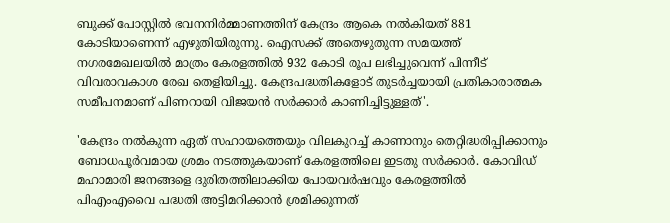ബുക്ക് പോസ്റ്റില്‍ ഭവനനിര്‍മ്മാണത്തിന് കേന്ദ്രം ആകെ നല്‍കിയത് 881 കോടിയാണെന്ന് എഴുതിയിരുന്നു. ഐസക്ക് അതെഴുതുന്ന സമയത്ത് നഗരമേഖലയില്‍ മാത്രം കേരളത്തില്‍ 932 കോടി രൂപ ലഭിച്ചുവെന്ന് പിന്നീട് വിവരാവകാശ രേഖ തെളിയിച്ചു. കേന്ദ്രപദ്ധതികളോട് തുടര്‍ച്ചയായി പ്രതികാരാത്മക സമീപനമാണ് പിണറായി വിജയന്‍ സര്‍ക്കാര്‍ കാണിച്ചിട്ടുള്ളത്'.

'കേന്ദ്രം നല്‍കുന്ന ഏത് സഹായത്തെയും വിലകുറച്ച് കാണാനും തെറ്റിദ്ധരിപ്പിക്കാനും ബോധപൂര്‍വമായ ശ്രമം നടത്തുകയാണ് കേരളത്തിലെ ഇടതു സര്‍ക്കാര്‍. കോവിഡ് മഹാമാരി ജനങ്ങളെ ദുരിതത്തിലാക്കിയ പോയവര്‍ഷവും കേരളത്തില്‍ പിഎംഎവൈ പദ്ധതി അട്ടിമറിക്കാന്‍ ശ്രമിക്കുന്നത്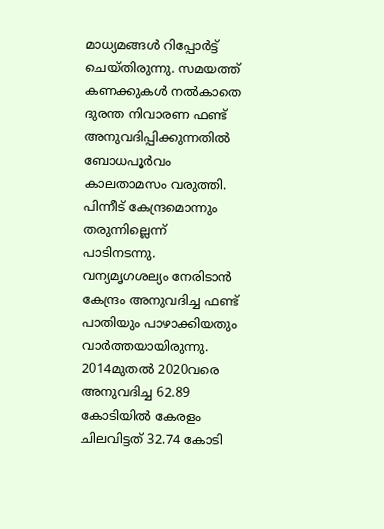മാധ്യമങ്ങള്‍ റിപ്പോര്‍ട്ട് ചെയ്തിരുന്നു. സമയത്ത് കണക്കുകള്‍ നല്‍കാതെ ദുരന്ത നിവാരണ ഫണ്ട് അനുവദിപ്പിക്കുന്നതില്‍ ബോധപൂര്‍വം കാലതാമസം വരുത്തി. പിന്നീട് കേന്ദ്രമൊന്നും തരുന്നില്ലെന്ന് പാടിനടന്നു. വന്യമൃഗശല്യം നേരിടാന്‍ കേന്ദ്രം അനുവദിച്ച ഫണ്ട് പാതിയും പാഴാക്കിയതും വാര്‍ത്തയായിരുന്നു. 2014മുതല്‍ 2020വരെ അനുവദിച്ച 62.89 കോടിയില്‍ കേരളം ചിലവിട്ടത് 32.74 കോടി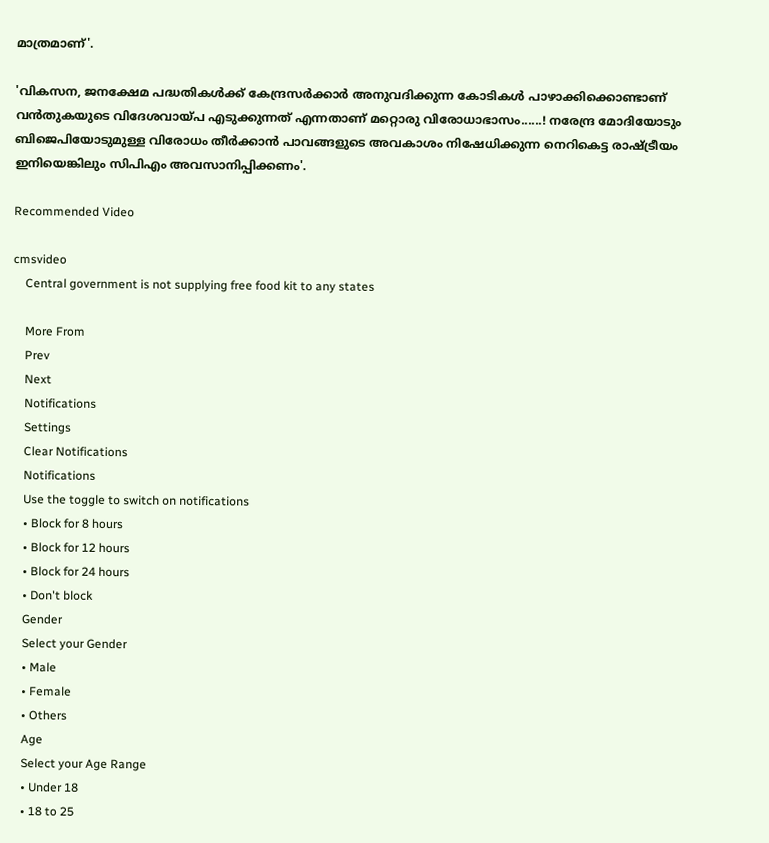മാത്രമാണ്'.

'വികസന, ജനക്ഷേമ പദ്ധതികൾക്ക് കേന്ദ്രസർക്കാർ അനുവദിക്കുന്ന കോടികള്‍ പാഴാക്കിക്കൊണ്ടാണ് വന്‍തുകയുടെ വിദേശവായ്‌പ എടുക്കുന്നത് എന്നതാണ് മറ്റൊരു വിരോധാഭാസം......! നരേന്ദ്ര മോദിയോടും ബിജെപിയോടുമുള്ള വിരോധം തീര്‍ക്കാന്‍ പാവങ്ങളുടെ അവകാശം നിഷേധിക്കുന്ന നെറികെട്ട രാഷ്ട്രീയം ഇനിയെങ്കിലും സിപിഎം അവസാനിപ്പിക്കണം'.

Recommended Video

cmsvideo
    Central government is not supplying free food kit to any states

    More From
    Prev
    Next
    Notifications
    Settings
    Clear Notifications
    Notifications
    Use the toggle to switch on notifications
    • Block for 8 hours
    • Block for 12 hours
    • Block for 24 hours
    • Don't block
    Gender
    Select your Gender
    • Male
    • Female
    • Others
    Age
    Select your Age Range
    • Under 18
    • 18 to 25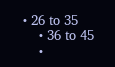• 26 to 35
    • 36 to 45
    •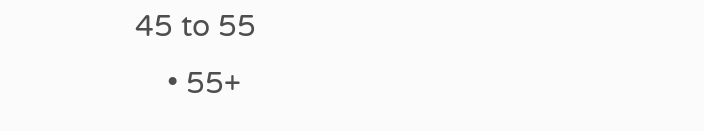45 to 55
    • 55+